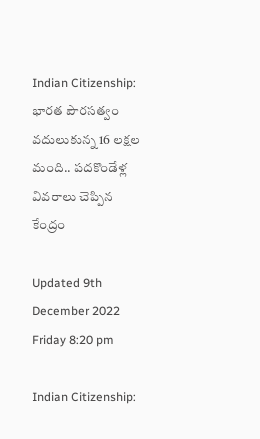Indian Citizenship: భారత పౌరసత్వం వదులుకున్న 16 లక్షల మంది.. పదకొండేళ్ల వివరాలు చెప్పిన కేంద్రం

Updated 9th December 2022 Friday 8:20 pm

Indian Citizenship: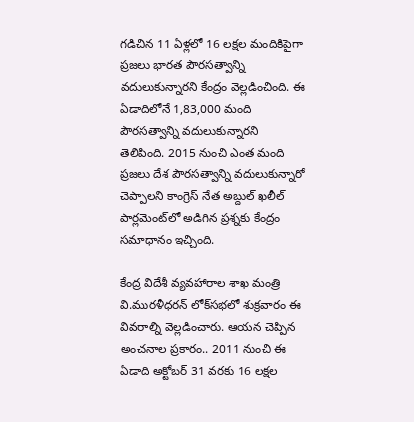గడిచిన 11 ఏళ్లలో 16 లక్షల మందికిపైగా ప్రజలు భారత పౌరసత్వాన్ని వదులుకున్నారని కేంద్రం వెల్లడించింది. ఈ ఏడాదిలోనే 1,83,000 మంది పౌరసత్వాన్ని వదులుకున్నారని తెలిపింది. 2015 నుంచి ఎంత మంది ప్రజలు దేశ పౌరసత్వాన్ని వదులుకున్నారో చెప్పాలని కాంగ్రెస్ నేత అబ్దుల్ ఖలీల్ పార్లమెంట్‌లో అడిగిన ప్రశ్నకు కేంద్రం సమాధానం ఇచ్చింది.

కేంద్ర విదేశీ వ్యవహారాల శాఖ మంత్రి వి.మురళీధరన్ లోక్‌సభలో శుక్రవారం ఈ వివరాల్ని వెల్లడించారు. ఆయన చెప్పిన అంచనాల ప్రకారం.. 2011 నుంచి ఈ ఏడాది అక్టోబర్ 31 వరకు 16 లక్షల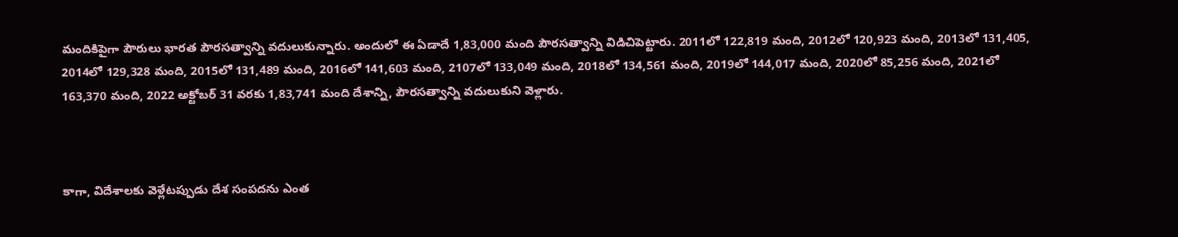మందికిపైగా పౌరులు భారత పౌరసత్వాన్ని వదులుకున్నారు. అందులో ఈ ఏడాదే 1,83,000 మంది పౌరసత్వాన్ని విడిచిపెట్టారు. 2011లో 122,819 మంది, 2012లో 120,923 మంది, 2013లో 131,405, 2014లో 129,328 మంది, 2015లో 131,489 మంది, 2016లో 141,603 మంది, 2107లో 133,049 మంది, 2018లో 134,561 మంది, 2019లో 144,017 మంది, 2020లో 85,256 మంది, 2021లో 163,370 మంది, 2022 అక్టోబర్ 31 వరకు 1,83,741 మంది దేశాన్ని, పౌరసత్వాన్ని వదులుకుని వెళ్లారు.



కాగా, విదేశాలకు వెళ్లేటప్పుడు దేశ సంపదను ఎంత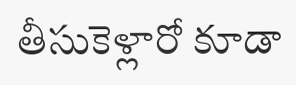తీసుకెళ్లారో కూడా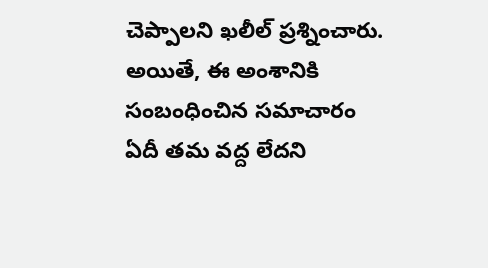చెప్పాలని ఖలీల్ ప్రశ్నించారు. అయితే, ఈ అంశానికి సంబంధించిన సమాచారం ఏదీ తమ వద్ద లేదని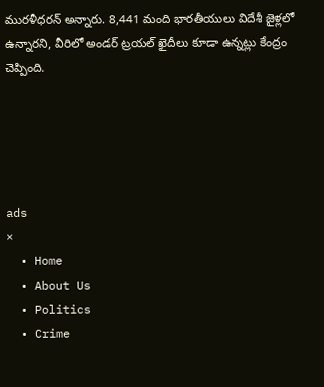మురళీధరన్ అన్నారు. 8,441 మంది భారతీయులు విదేశీ జైళ్లలో ఉన్నారని, వీరిలో అండర్ ట్రయల్ ఖైదీలు కూడా ఉన్నట్లు కేంద్రం చెప్పింది.





ads
×
  • Home
  • About Us
  • Politics
  • Crime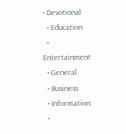• Devotional
  • Education
  • Entertainment
  • General
  • Business
  • Information
  •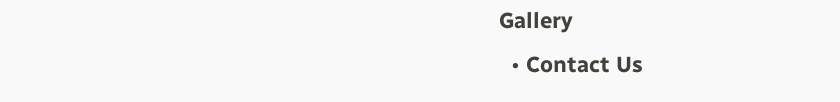Gallery
  • Contact Us